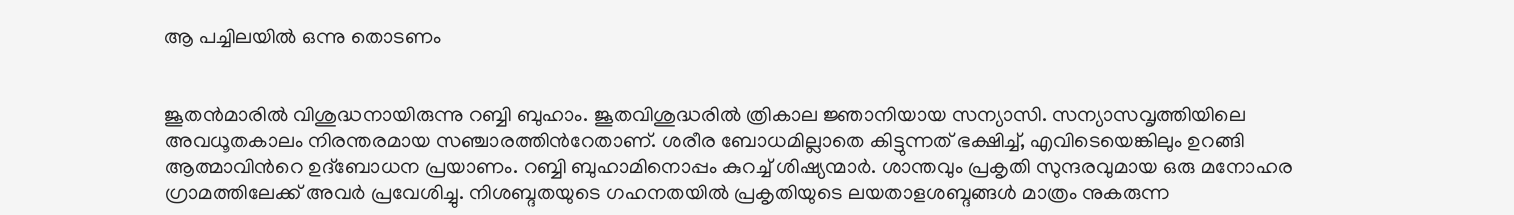ആ പച്ചിലയിൽ ഒന്നു തൊടണം


ജൂതന്‍മാരില്‍ വിശുദ്ധനായിരുന്നു റബ്ബി ബുഹാം. ജൂതവിശുദ്ധരില്‍ ത്രികാല ജ്ഞാനിയായ സന്യാസി. സന്യാസവൃത്തിയിലെ അവധൂതകാലം നിരന്തരമായ സഞ്ചാരത്തിന്‍റേതാണ്. ശരീര ബോധമില്ലാതെ കിട്ടുന്നത് ഭക്ഷിച്ച്, എവിടെയെങ്കിലും ഉറങ്ങി ആത്മാവിന്‍റെ ഉദ്ബോധന പ്രയാണം. റബ്ബി ബുഹാമിനൊപ്പം കുറച്ച് ശിഷ്യന്മാർ. ശാന്തവും പ്രകൃതി സുന്ദരവുമായ ഒരു മനോഹര ഗ്രാമത്തിലേക്ക് അവര്‍ പ്രവേശിച്ചു. നിശബ്ദതയുടെ ഗഹനതയില്‍ പ്രകൃതിയുടെ ലയതാളശബ്ദങ്ങള്‍ മാത്രം നുകരുന്ന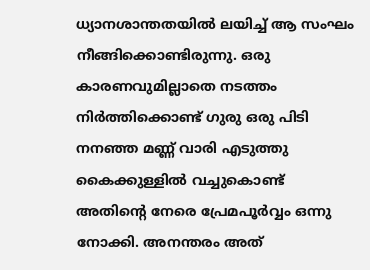ധ്യാനശാന്തതയില്‍ ലയിച്ച് ആ സംഘം നീങ്ങിക്കൊണ്ടിരുന്നു. ഒരു കാരണവുമില്ലാതെ നടത്തം നിര്‍ത്തിക്കൊണ്ട് ഗുരു ഒരു പിടി നനഞ്ഞ മണ്ണ് വാരി എടുത്തു കൈക്കുള്ളില്‍ വച്ചുകൊണ്ട് അതിന്‍റെ നേരെ പ്രേമപൂര്‍വ്വം ഒന്നു നോക്കി. അനന്തരം അത്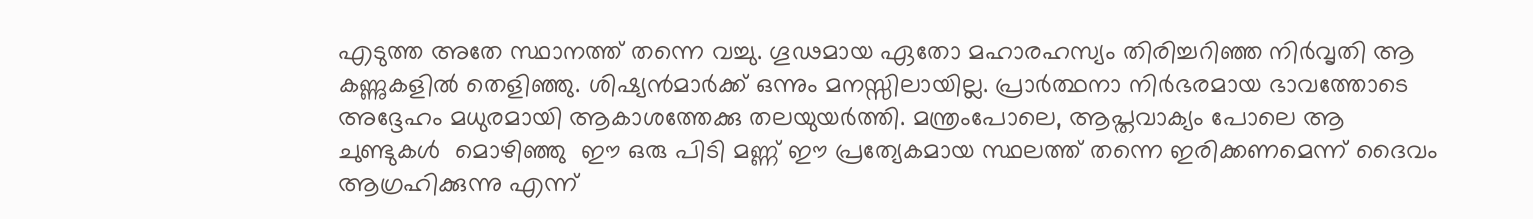എടുത്ത അതേ സ്ഥാനത്ത് തന്നെ വച്ചു. ഗൂഢമായ ഏതോ മഹാരഹസ്യം തിരിച്ചറിഞ്ഞ നിര്‍വൃതി ആ കണ്ണുകളില്‍ തെളിഞ്ഞു. ശിഷ്യന്‍മാര്‍ക്ക് ഒന്നും മനസ്സിലായില്ല. പ്രാര്‍ത്ഥനാ നിര്‍ഭരമായ ഭാവത്തോടെ അദ്ദേഹം മധുരമായി ആകാശത്തേക്കു തലയുയര്‍ത്തി. മന്ത്രംപോലെ, ആപ്തവാക്യം പോലെ ആ ചുണ്ടുകൾ  മൊഴിഞ്ഞു  ഈ ഒരു പിടി മണ്ണ് ഈ പ്രത്യേകമായ സ്ഥലത്ത് തന്നെ ഇരിക്കണമെന്ന് ദൈവം ആഗ്രഹിക്കുന്നു എന്ന്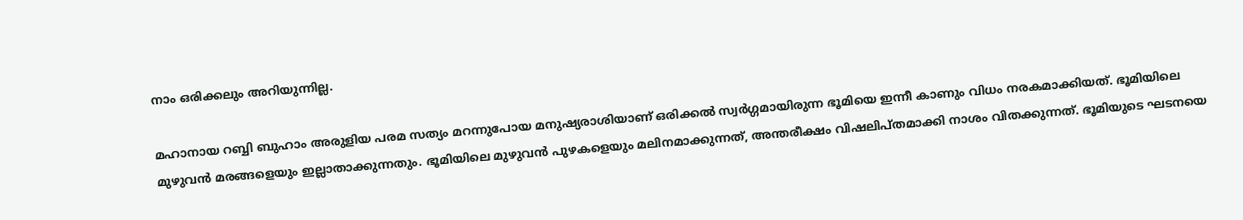നാം ഒരിക്കലും അറിയുന്നില്ല.

മഹാനായ റബ്ബി ബുഹാം അരുളിയ പരമ സത്യം മറന്നുപോയ മനുഷ്യരാശിയാണ് ഒരിക്കല്‍ സ്വര്‍ഗ്ഗമായിരുന്ന ഭൂമിയെ ഇന്നീ കാണും വിധം നരകമാക്കിയത്. ഭൂമിയിലെ മുഴുവന്‍ മരങ്ങളെയും ഇല്ലാതാക്കുന്നതും. ഭൂമിയിലെ മുഴുവന്‍ പുഴകളെയും മലിനമാക്കുന്നത്, അന്തരീക്ഷം വിഷലിപ്തമാക്കി നാശം വിതക്കുന്നത്. ഭൂമിയുടെ ഘടനയെ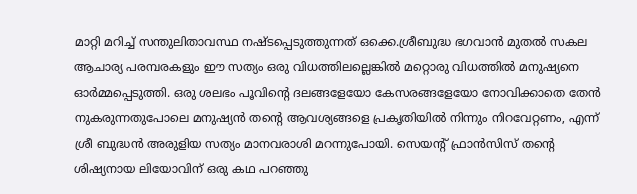മാറ്റി മറിച്ച് സന്തുലിതാവസ്ഥ നഷ്ടപ്പെടുത്തുന്നത് ഒക്കെ.ശ്രീബുദ്ധ ഭഗവാന്‍ മുതല്‍ സകല ആചാര്യ പരമ്പരകളും ഈ സത്യം ഒരു വിധത്തിലല്ലെങ്കില്‍ മറ്റൊരു വിധത്തില്‍ മനുഷ്യനെ ഓര്‍മ്മപ്പെടുത്തി. ഒരു ശലഭം പൂവിന്‍റെ ദലങ്ങളേയോ കേസരങ്ങളേയോ നോവിക്കാതെ തേന്‍ നുകരുന്നതുപോലെ മനുഷ്യന്‍ തന്‍റെ ആവശ്യങ്ങളെ പ്രകൃതിയില്‍ നിന്നും നിറവേറ്റണം, എന്ന് ശ്രീ ബുദ്ധന്‍ അരുളിയ സത്യം മാനവരാശി മറന്നുപോയി. സെയന്‍റ് ഫ്രാന്‍സിസ് തന്‍റെ ശിഷ്യനായ ലിയോവിന് ഒരു കഥ പറഞ്ഞു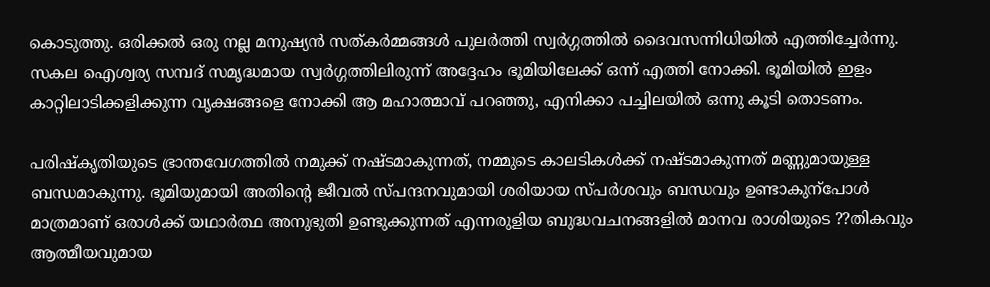കൊടുത്തു. ഒരിക്കല്‍ ഒരു നല്ല മനുഷ്യന്‍ സത്കര്‍മ്മങ്ങള്‍ പുലര്‍ത്തി സ്വര്‍ഗ്ഗത്തില്‍ ദൈവസന്നിധിയില്‍ എത്തിച്ചേര്‍ന്നു. സകല ഐശ്വര്യ സമ്പദ് സമൃദ്ധമായ സ്വര്‍ഗ്ഗത്തിലിരുന്ന് അദ്ദേഹം ഭൂമിയിലേക്ക് ഒന്ന് എത്തി നോക്കി. ഭൂമിയില്‍ ഇളം കാറ്റിലാടിക്കളിക്കുന്ന വൃക്ഷങ്ങളെ നോക്കി ആ മഹാത്മാവ് പറഞ്ഞു, എനിക്കാ പച്ചിലയില്‍ ഒന്നു കൂടി തൊടണം.

പരിഷ്കൃതിയുടെ ഭ്രാന്തവേഗത്തില്‍ നമുക്ക് നഷ്ടമാകുന്നത്, നമ്മുടെ കാലടികള്‍ക്ക് നഷ്ടമാകുന്നത് മണ്ണുമായുള്ള ബന്ധമാകുന്നു. ഭൂമിയുമായി അതിന്‍റെ ജീവല്‍ സ്പന്ദനവുമായി ശരിയായ സ്പര്‍ശവും ബന്ധവും ഉണ്ടാകുന്പോൾ മാത്രമാണ് ഒരാള്‍ക്ക് യഥാര്‍ത്ഥ അനുഭുതി ഉണ്ടുക്കുന്നത് എന്നരുളിയ ബുദ്ധവചനങ്ങളില്‍ മാനവ രാശിയുടെ ??തികവും ആത്മീയവുമായ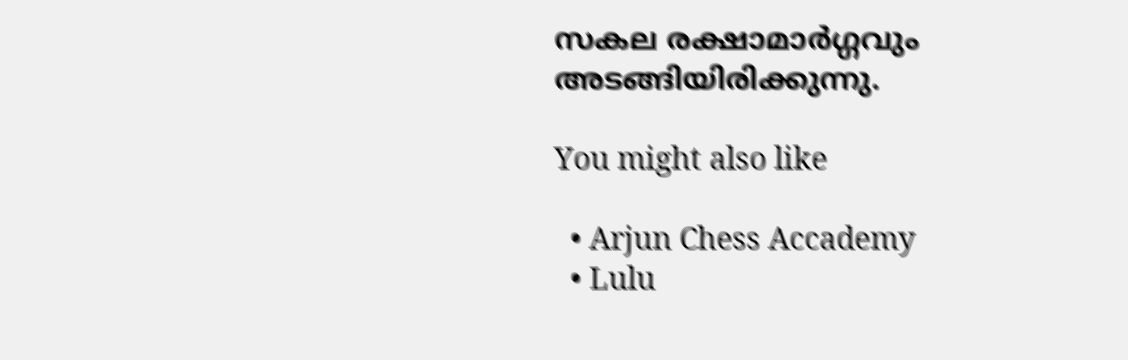സകല രക്ഷാമാര്‍ഗ്ഗവും അടങ്ങിയിരിക്കുന്നു.

You might also like

  • Arjun Chess Accademy
  • Lulu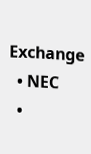Exchange
  • NEC
  •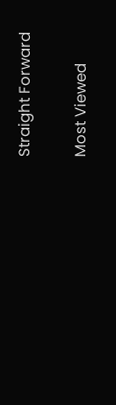Straight Forward

Most Viewed